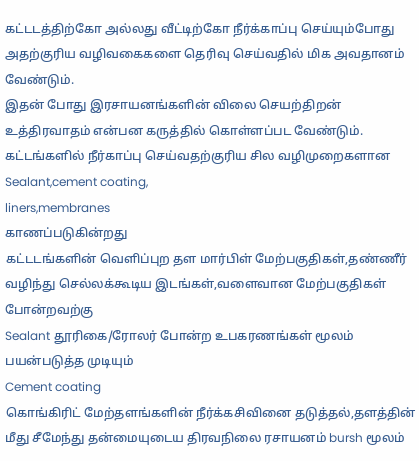கட்டடத்திற்கோ அல்லது வீட்டிற்கோ நீர்க்காப்பு செய்யும்போது அதற்குரிய வழிவகைகளை தெரிவு செய்வதில் மிக அவதானம் வேண்டும்.
இதன் போது இரசாயனங்களின் விலை செயற்திறன் உத்திரவாதம் என்பன கருத்தில் கொள்ளப்பட வேண்டும்.
கட்டங்களில் நீர்காப்பு செய்வதற்குரிய சில வழிமுறைகளான
Sealant,cement coating,
liners,membranes
காணப்படுகின்றது
கட்டடங்களின் வெளிப்புற தள மார்பிள் மேற்பகுதிகள்,தண்ணீர் வழிந்து செல்லக்கூடிய இடங்கள்,வளைவான மேற்பகுதிகள் போன்றவற்கு
Sealant தூரிகை/ரோலர் போன்ற உபகரணங்கள் மூலம் பயன்படுத்த முடியும்
Cement coating
கொங்கிரிட் மேற்தளங்களின் நீர்க்கசிவினை தடுத்தல்,தளத்தின் மீது சீமேந்து தன்மையுடைய திரவநிலை ரசாயனம் bursh மூலம்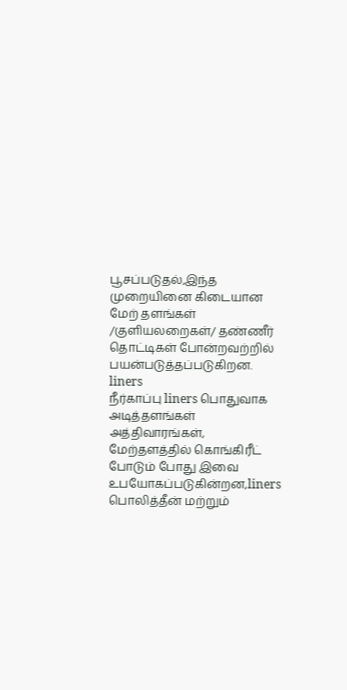பூசப்படுதல்,இந்த முறையினை கிடையான மேற் தளங்கள் /குளியலறைகள்/ தண்ணீர் தொட்டிகள் போன்றவற்றில் பயன்படுத்தப்படுகிறன.
liners
நீர்காப்பு liners பொதுவாக அடித்தளங்கள் அத்திவாரங்கள், மேற்தளத்தில் கொங்கிரீட் போடும் போது இவை உபயோகப்படுகின்றன,liners பொலித்தீன் மற்றும்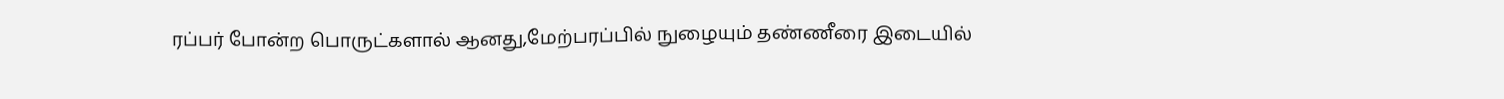ரப்பர் போன்ற பொருட்களால் ஆனது,மேற்பரப்பில் நுழையும் தண்ணீரை இடையில்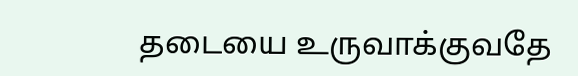தடையை உருவாக்குவதே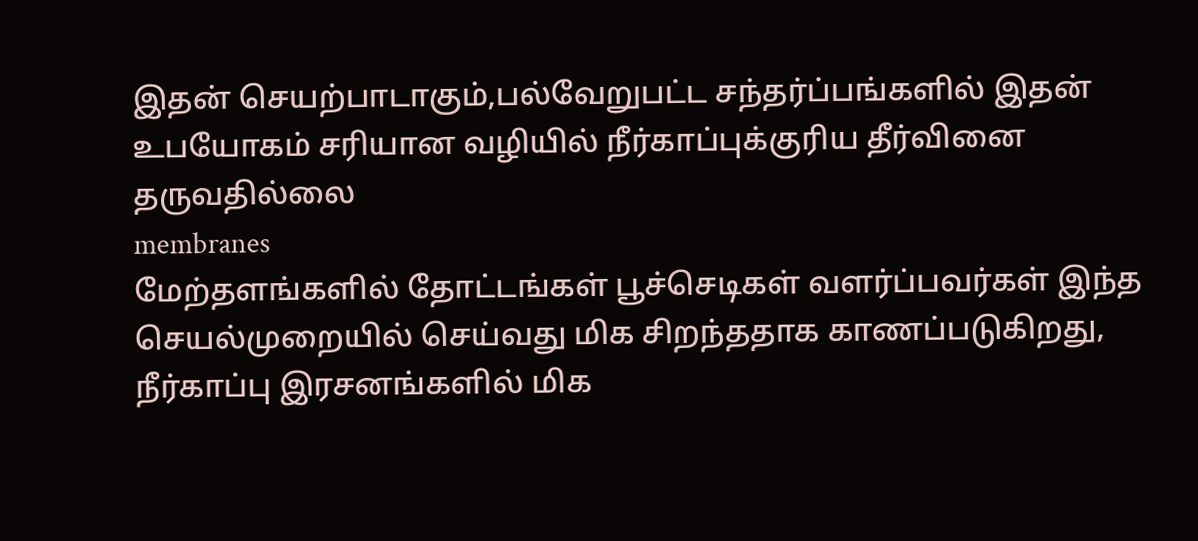இதன் செயற்பாடாகும்,பல்வேறுபட்ட சந்தர்ப்பங்களில் இதன் உபயோகம் சரியான வழியில் நீர்காப்புக்குரிய தீர்வினை தருவதில்லை
membranes
மேற்தளங்களில் தோட்டங்கள் பூச்செடிகள் வளர்ப்பவர்கள் இந்த செயல்முறையில் செய்வது மிக சிறந்ததாக காணப்படுகிறது,
நீர்காப்பு இரசனங்களில் மிக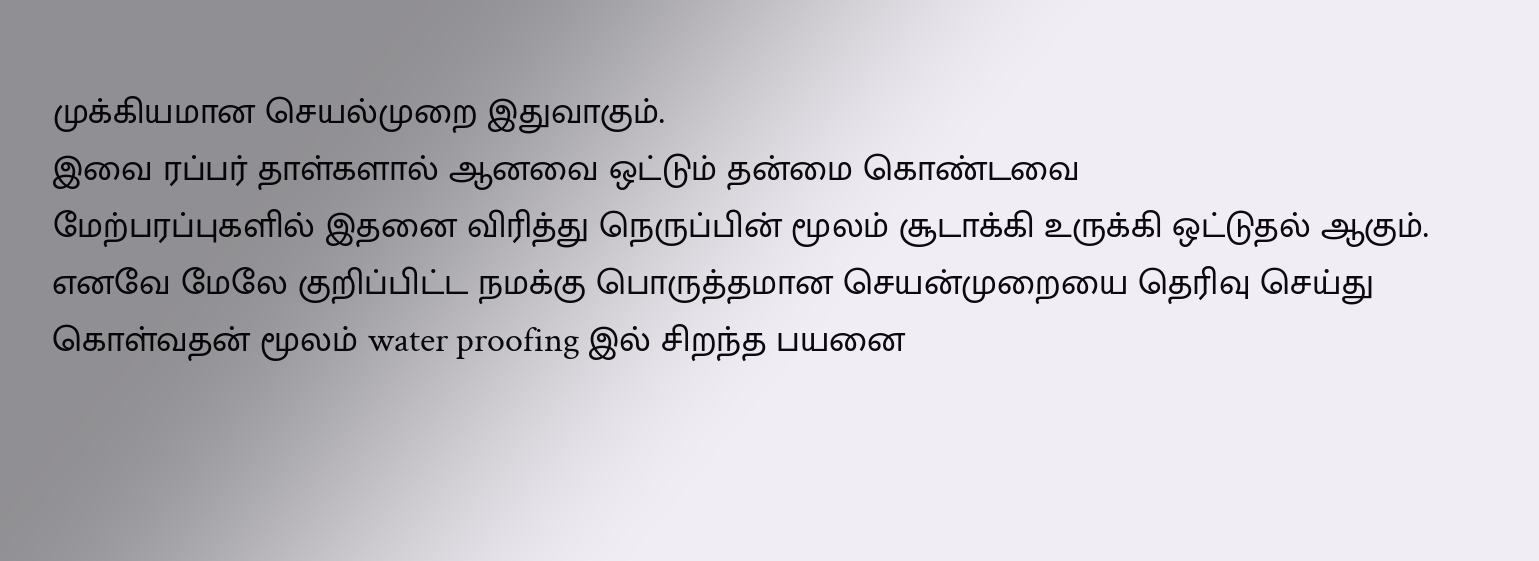முக்கியமான செயல்முறை இதுவாகும்.
இவை ரப்பர் தாள்களால் ஆனவை ஒட்டும் தன்மை கொண்டவை
மேற்பரப்புகளில் இதனை விரித்து நெருப்பின் மூலம் சூடாக்கி உருக்கி ஒட்டுதல் ஆகும்.
எனவே மேலே குறிப்பிட்ட நமக்கு பொருத்தமான செயன்முறையை தெரிவு செய்து கொள்வதன் மூலம் water proofing இல் சிறந்த பயனை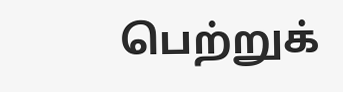பெற்றுக்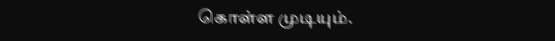கொள்ள முடியும்.